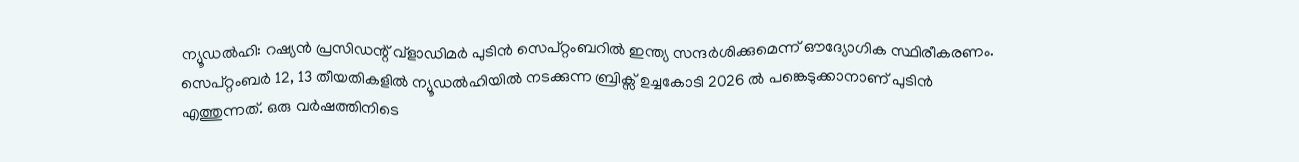ന്യൂഡൽഹി: റഷ്യൻ പ്രസിഡന്റ് വ്ളാഡിമർ പുടിൻ സെപ്റ്റംബറിൽ ഇന്ത്യ സന്ദർശിക്കുമെന്ന് ഔദ്യോഗിക സ്ഥിരീകരണം. സെപ്റ്റംബർ 12, 13 തീയതികളിൽ ന്യൂഡൽഹിയിൽ നടക്കുന്ന ബ്രിക്സ് ഉച്ചകോടി 2026 ൽ പങ്കെടുക്കാനാണ് പുടിൻ എത്തുന്നത്. ഒരു വർഷത്തിനിടെ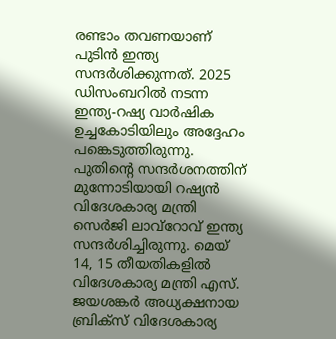രണ്ടാം തവണയാണ് പുടിൻ ഇന്ത്യ സന്ദർശിക്കുന്നത്. 2025 ഡിസംബറിൽ നടന്ന ഇന്ത്യ-റഷ്യ വാർഷിക ഉച്ചകോടിയിലും അദ്ദേഹം പങ്കെടുത്തിരുന്നു.
പുതിന്റെ സന്ദർശനത്തിന് മുന്നോടിയായി റഷ്യൻ വിദേശകാര്യ മന്ത്രി സെർജി ലാവ്റോവ് ഇന്ത്യ സന്ദർശിച്ചിരുന്നു. മെയ് 14, 15 തീയതികളിൽ വിദേശകാര്യ മന്ത്രി എസ്. ജയശങ്കർ അധ്യക്ഷനായ ബ്രിക്സ് വിദേശകാര്യ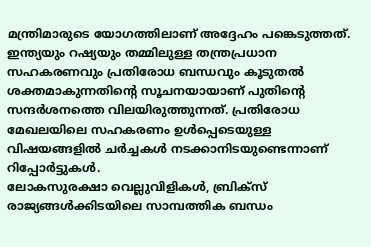മന്ത്രിമാരുടെ യോഗത്തിലാണ് അദ്ദേഹം പങ്കെടുത്തത്. ഇന്ത്യയും റഷ്യയും തമ്മിലുള്ള തന്ത്രപ്രധാന സഹകരണവും പ്രതിരോധ ബന്ധവും കൂടുതൽ ശക്തമാകുന്നതിന്റെ സൂചനയായാണ് പുതിന്റെ സന്ദർശനത്തെ വിലയിരുത്തുന്നത്. പ്രതിരോധ മേഖലയിലെ സഹകരണം ഉൾപ്പെടെയുള്ള വിഷയങ്ങളിൽ ചർച്ചകൾ നടക്കാനിടയുണ്ടെന്നാണ് റിപ്പോർട്ടുകൾ.
ലോകസുരക്ഷാ വെല്ലുവിളികൾ, ബ്രിക്സ് രാജ്യങ്ങൾക്കിടയിലെ സാമ്പത്തിക ബന്ധം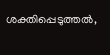ശക്തിപ്പെടുത്തൽ,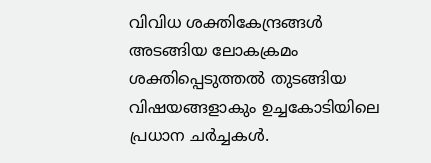വിവിധ ശക്തികേന്ദ്രങ്ങൾ അടങ്ങിയ ലോകക്രമം ശക്തിപ്പെടുത്തൽ തുടങ്ങിയ വിഷയങ്ങളാകും ഉച്ചകോടിയിലെ പ്രധാന ചർച്ചകൾ.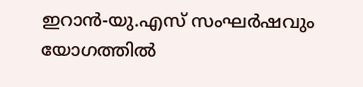ഇറാൻ-യു.എസ് സംഘർഷവും യോഗത്തിൽ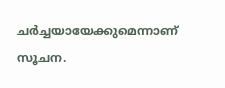ചർച്ചയായേക്കുമെന്നാണ് സൂചന.